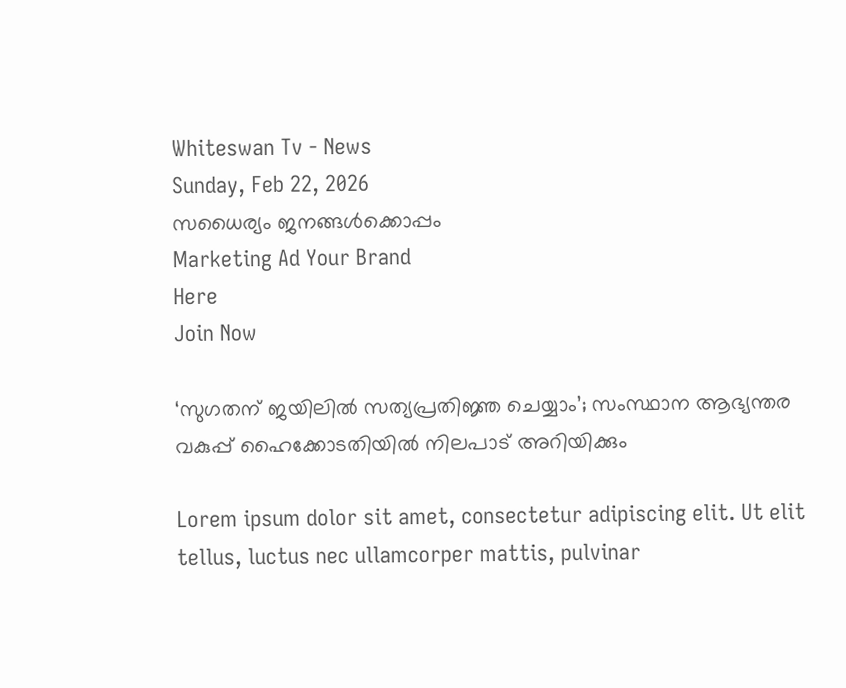Whiteswan Tv - News
Sunday, Feb 22, 2026
സധൈര്യം ജനങ്ങൾക്കൊപ്പം
Marketing Ad Your Brand
Here
Join Now

‘സുഗതന് ജയിലിൽ സത്യപ്രതിജ്ഞ ചെയ്യാം’; സംസ്ഥാന ആഭ്യന്തര വകുപ്പ് ഹൈക്കോടതിയിൽ നിലപാട് അറിയിക്കും

Lorem ipsum dolor sit amet, consectetur adipiscing elit. Ut elit tellus, luctus nec ullamcorper mattis, pulvinar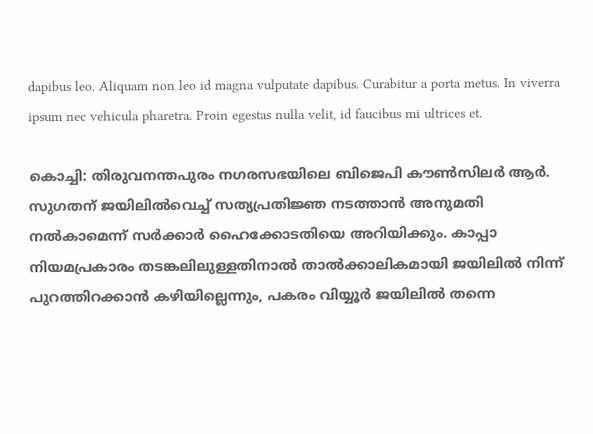dapibus leo. Aliquam non leo id magna vulputate dapibus. Curabitur a porta metus. In viverra ipsum nec vehicula pharetra. Proin egestas nulla velit, id faucibus mi ultrices et.

കൊച്ചി: തിരുവനന്തപുരം നഗരസഭയിലെ ബിജെപി കൗൺസിലർ ആർ. സുഗതന് ജയിലിൽവെച്ച് സത്യപ്രതിജ്ഞ നടത്താൻ അനുമതി നൽകാമെന്ന് സർക്കാർ ഹൈക്കോടതിയെ അറിയിക്കും. കാപ്പാ നിയമപ്രകാരം തടങ്കലിലുള്ളതിനാൽ താൽക്കാലികമായി ജയിലിൽ നിന്ന് പുറത്തിറക്കാൻ കഴിയില്ലെന്നും, പകരം വിയ്യൂർ ജയിലിൽ തന്നെ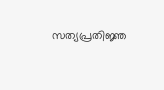സത്യപ്രതിജ്ഞ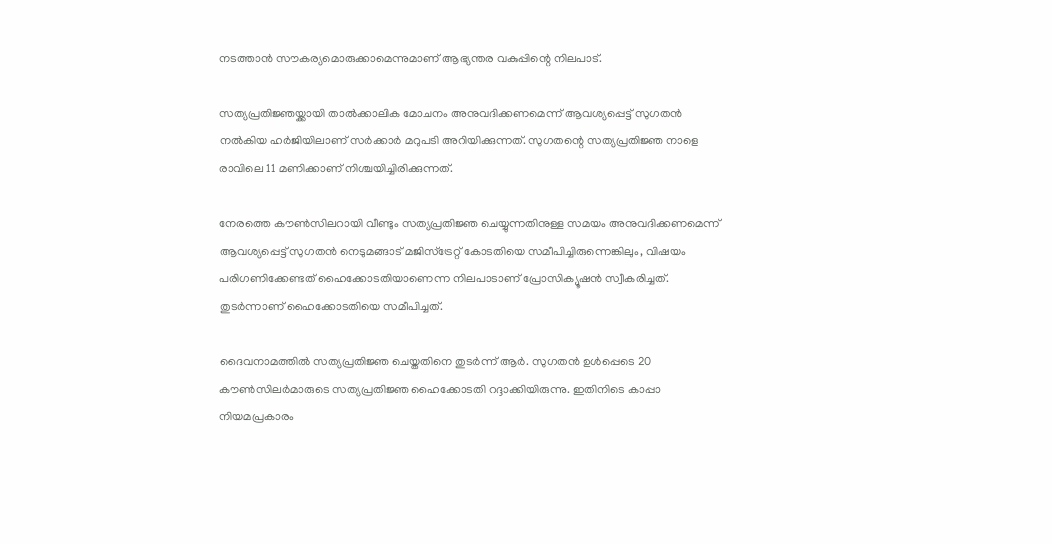നടത്താൻ സൗകര്യമൊരുക്കാമെന്നുമാണ് ആഭ്യന്തര വകുപ്പിന്റെ നിലപാട്.

സത്യപ്രതിജ്ഞയ്ക്കായി താൽക്കാലിക മോചനം അനുവദിക്കണമെന്ന് ആവശ്യപ്പെട്ട് സുഗതൻ നൽകിയ ഹർജിയിലാണ് സർക്കാർ മറുപടി അറിയിക്കുന്നത്. സുഗതന്റെ സത്യപ്രതിജ്ഞ നാളെ രാവിലെ 11 മണിക്കാണ് നിശ്ചയിച്ചിരിക്കുന്നത്.

നേരത്തെ കൗൺസിലറായി വീണ്ടും സത്യപ്രതിജ്ഞ ചെയ്യുന്നതിനുള്ള സമയം അനുവദിക്കണമെന്ന് ആവശ്യപ്പെട്ട് സുഗതൻ നെടുമങ്ങാട് മജിസ്ട്രേറ്റ് കോടതിയെ സമീപിച്ചിരുന്നെങ്കിലും, വിഷയം പരിഗണിക്കേണ്ടത് ഹൈക്കോടതിയാണെന്ന നിലപാടാണ് പ്രോസിക്യൂഷൻ സ്വീകരിച്ചത്. തുടർന്നാണ് ഹൈക്കോടതിയെ സമീപിച്ചത്.

ദൈവനാമത്തിൽ സത്യപ്രതിജ്ഞ ചെയ്തതിനെ തുടർന്ന് ആർ. സുഗതൻ ഉൾപ്പെടെ 20 കൗൺസിലർമാരുടെ സത്യപ്രതിജ്ഞ ഹൈക്കോടതി റദ്ദാക്കിയിരുന്നു. ഇതിനിടെ കാപ്പാ നിയമപ്രകാരം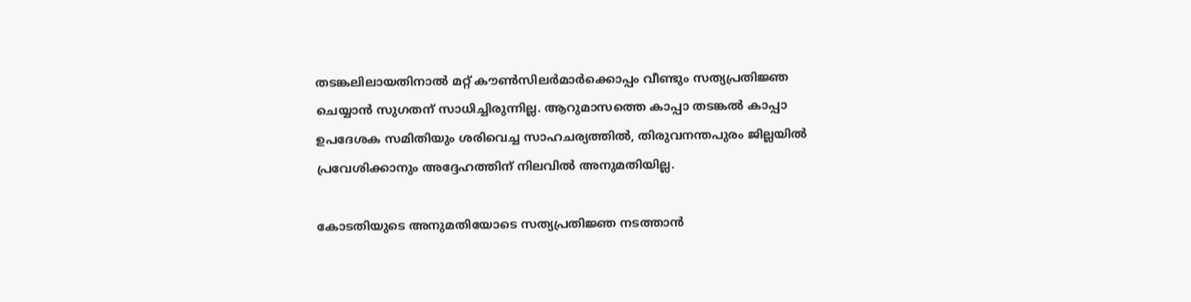തടങ്കലിലായതിനാൽ മറ്റ് കൗൺസിലർമാർക്കൊപ്പം വീണ്ടും സത്യപ്രതിജ്ഞ ചെയ്യാൻ സുഗതന് സാധിച്ചിരുന്നില്ല. ആറുമാസത്തെ കാപ്പാ തടങ്കൽ കാപ്പാ ഉപദേശക സമിതിയും ശരിവെച്ച സാഹചര്യത്തിൽ, തിരുവനന്തപുരം ജില്ലയിൽ പ്രവേശിക്കാനും അദ്ദേഹത്തിന് നിലവിൽ അനുമതിയില്ല.

കോടതിയുടെ അനുമതിയോടെ സത്യപ്രതിജ്ഞ നടത്താൻ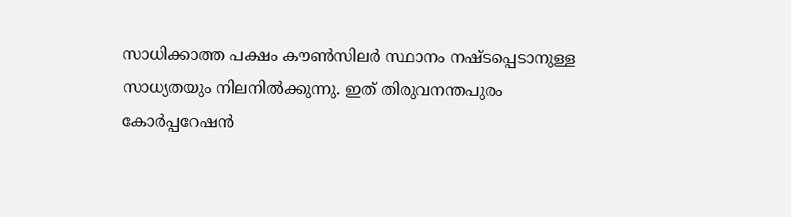സാധിക്കാത്ത പക്ഷം കൗൺസിലർ സ്ഥാനം നഷ്ടപ്പെടാനുള്ള സാധ്യതയും നിലനിൽക്കുന്നു. ഇത് തിരുവനന്തപുരം കോർപ്പറേഷൻ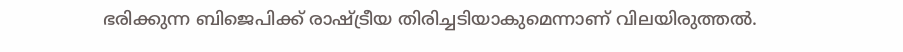ഭരിക്കുന്ന ബിജെപിക്ക് രാഷ്ട്രീയ തിരിച്ചടിയാകുമെന്നാണ് വിലയിരുത്തൽ.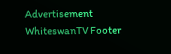Advertisement
WhiteswanTV Footer